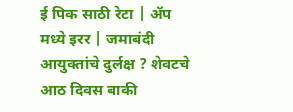ई पिक साठी रेटा | ॲप मध्ये इरर | जमाबंदी आयुक्तांचे दुर्लक्ष ? शेवटचे आठ दिवस बाकी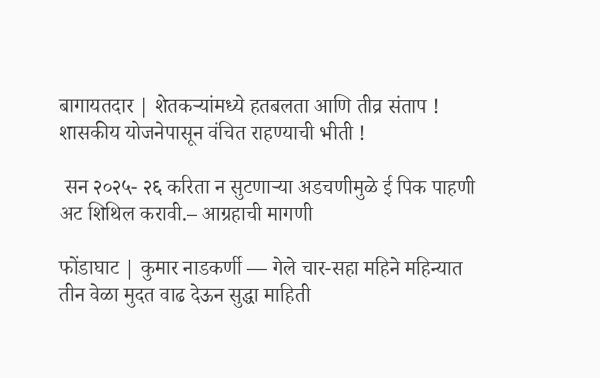बागायतदार | शेतकऱ्यांमध्ये हतबलता आणि तीव्र संताप ! शासकीय योजनेपासून वंचित राहण्याची भीती !

 सन २०२५- २६ करिता न सुटणाऱ्या अडचणीमुळे ई पिक पाहणी अट शिथिल करावी.– आग्रहाची मागणी

फोंडाघाट | कुमार नाडकर्णी — गेले चार-सहा महिने महिन्यात तीन वेळा मुदत वाढ देऊन सुद्धा माहिती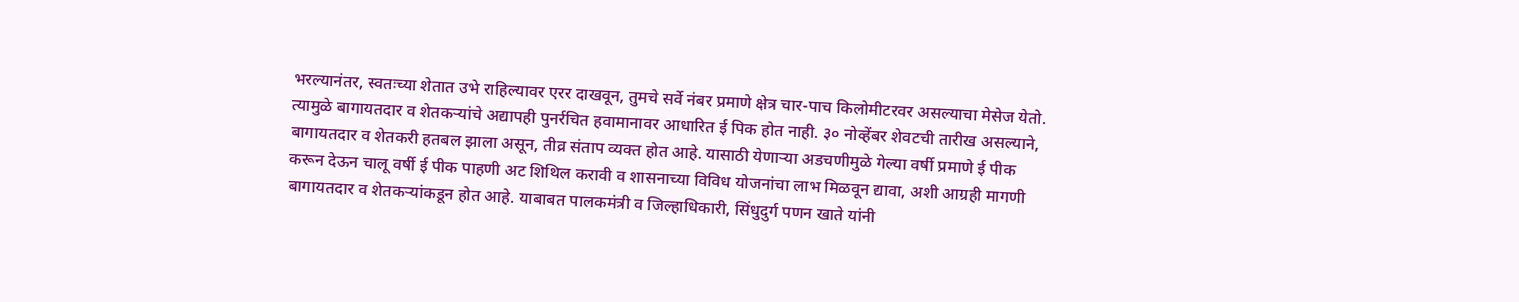भरल्यानंतर, स्वतःच्या शेतात उभे राहिल्यावर एरर दाखवून, तुमचे सर्वे नंबर प्रमाणे क्षेत्र चार-पाच किलोमीटरवर असल्याचा मेसेज येतो. त्यामुळे बागायतदार व शेतकऱ्यांचे अद्यापही पुनर्रचित हवामानावर आधारित ई पिक होत नाही. ३० नोव्हेंबर शेवटची तारीख असल्याने, बागायतदार व शेतकरी हतबल झाला असून, तीव्र संताप व्यक्त होत आहे. यासाठी येणाऱ्या अडचणीमुळे गेल्या वर्षी प्रमाणे ई पीक करून देऊन चालू वर्षी ई पीक पाहणी अट शिथिल करावी व शासनाच्या विविध योजनांचा लाभ मिळवून द्यावा, अशी आग्रही मागणी बागायतदार व शेतकऱ्यांकडून होत आहे. याबाबत पालकमंत्री व जिल्हाधिकारी, सिंधुदुर्ग पणन खाते यांनी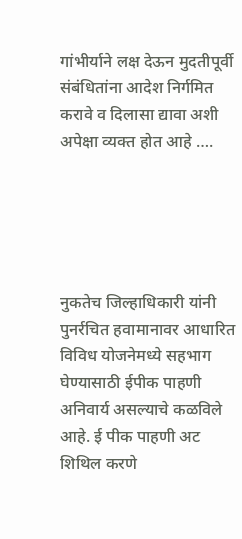गांभीर्याने लक्ष देऊन मुदतीपूर्वी संबंधितांना आदेश निर्गमित करावे व दिलासा द्यावा अशी अपेक्षा व्यक्त होत आहे ….





नुकतेच जिल्हाधिकारी यांनी पुनर्रचित हवामानावर आधारित विविध योजनेमध्ये सहभाग घेण्यासाठी ईपीक पाहणी अनिवार्य असल्याचे कळविले आहे. ई पीक पाहणी अट शिथिल करणे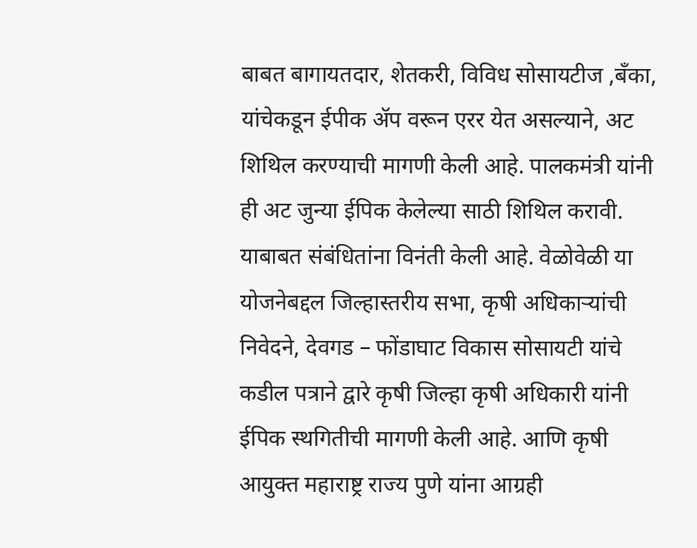बाबत बागायतदार, शेतकरी, विविध सोसायटीज ,बँका, यांचेकडून ईपीक ॲप वरून एरर येत असल्याने, अट शिथिल करण्याची मागणी केली आहे. पालकमंत्री यांनी ही अट जुन्या ईपिक केलेल्या साठी शिथिल करावी. याबाबत संबंधितांना विनंती केली आहे. वेळोवेळी या योजनेबद्दल जिल्हास्तरीय सभा, कृषी अधिकाऱ्यांची निवेदने, देवगड – फोंडाघाट विकास सोसायटी यांचे कडील पत्राने द्वारे कृषी जिल्हा कृषी अधिकारी यांनी ईपिक स्थगितीची मागणी केली आहे. आणि कृषी आयुक्त महाराष्ट्र राज्य पुणे यांना आग्रही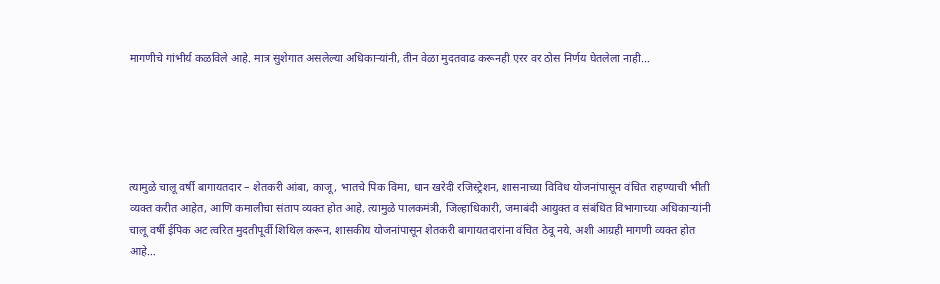मागणीचे गांभीर्य कळविले आहे. मात्र सुशेगात असलेल्या अधिकाऱ्यांनी, तीन वेळा मुदतवाढ करूनही एरर वर ठोस निर्णय घेतलेला नाही…





त्यामुळे चालू वर्षी बागायतदार – शेतकरी आंबा, काजू, भातचे पिक विमा, धान खरेदी रजिस्ट्रेशन, शासनाच्या विविध योजनांपासून वंचित राहण्याची भीती व्यक्त करीत आहेत, आणि कमालीचा संताप व्यक्त होत आहे. त्यामुळे पालकमंत्री, जिल्हाधिकारी, जमाबंदी आयुक्त व संबंधित विभागाच्या अधिकाऱ्यांनी चालू वर्षी ईपिक अट त्वरित मुदतीपूर्वी शिथिल करून, शासकीय योजनांपासून शेतकरी बागायतदारांना वंचित ठेवू नये. अशी आग्रही मागणी व्यक्त होत आहे…